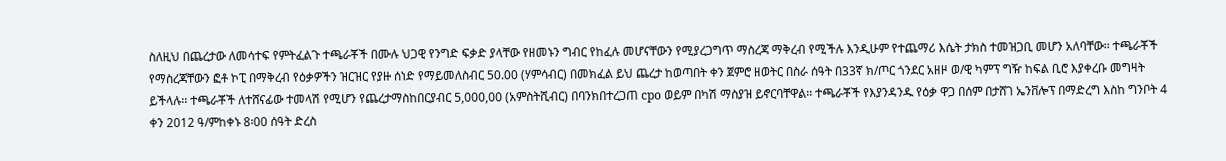ስለዚህ በጨረታው ለመሳተፍ የምትፈልጉ ተጫራቾች በሙሉ ህጋዊ የንግድ ፍቃድ ያላቸው የዘመኑን ግብር የከፈሉ መሆናቸውን የሚያረጋግጥ ማስረጃ ማቅረብ የሚችሉ እንዲሁም የተጨማሪ እሴት ታክስ ተመዝጋቢ መሆን አለባቸው፡፡ ተጫራቾች የማስረጃቸውን ፎቶ ኮፒ በማቅረብ የዕቃዎችን ዝርዝር የያዙ ሰነድ የማይመለስብር 50.00 (ሃምሳብር) በመክፈል ይህ ጨረታ ከወጣበት ቀን ጀምሮ ዘወትር በስራ ሰዓት በ33ኛ ክ/ጦር ጎንደር አዘዞ ወ/ዊ ካምፕ ግዥ ከፍል ቢሮ እያቀረቡ መግዛት ይችላሉ፡፡ ተጫራቾች ለተሸናፊው ተመላሽ የሚሆን የጨረታማስከበርያብር 5,000,00 (አምስትሺብር) በባንክበተረጋጠ cpo ወይም በካሽ ማስያዝ ይኖርባቸዋል፡፡ ተጫራቾች የእያንዳንዱ የዕቃ ዋጋ በሰም በታሸገ ኤንቨሎፕ በማድረግ እስከ ግንቦት 4 ቀን 2012 ዓ/ምከቀኑ 8፡00 ሰዓት ድረስ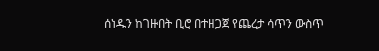ሰነዱን ከገዙበት ቢሮ በተዘጋጀ የጨረታ ሳጥን ውስጥ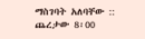ማስገባት አለባቸው :: ጨረታው 8፡00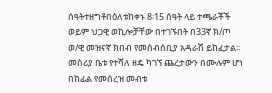ሰዓትተዘግቶበዕለቱከቀኑ 8፡15 ሰዓት ላይ ተጫራቾች ወይም ህጋዊ ወኪሎቻቸው በተገኙበት በ33ኛ ክ/ጦ ወ/ዊ መዝናኛ ክበብ የመሰብሰቢያ አዳራሽ ይከፈታል፡፡ መስሪያ ቤቱ የተሻለ ዘዴ ካገኘ ጨረታውን በሙሉም ሆነ በከፊል የመሰረዝ መብቱ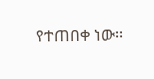የተጠበቀ ነው፡፡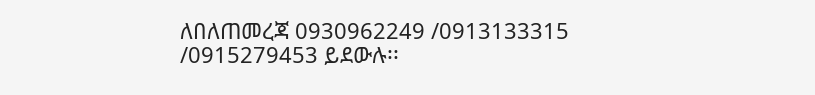ለበለጠመረጃ 0930962249 /0913133315 /0915279453 ይደውሉ፡፡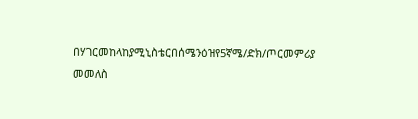በሃገርመከላከያሚኒስቴርበሰሜንዕዝየ5ኛሜ/ድክ/ጦርመምሪያ
መመለስ